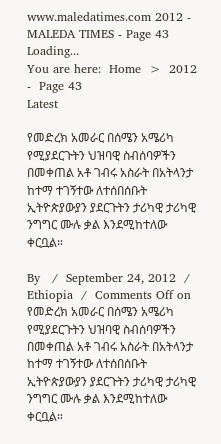www.maledatimes.com 2012 - MALEDA TIMES - Page 43
Loading...
You are here:  Home  >  2012  -  Page 43
Latest

የመድረክ አመራር በሰሜን አሜሪካ የሚያደርጉትን ህዝባዊ ስብሰባዎችን በመቀጠል አቶ ገብሩ አስራት በአትላንታ ከተማ ተገኝተው ለተሰበሰቡት ኢትዮጵያውያን ያደርጉትን ታሪካዊ ታሪካዊ ንግግር ሙሉ ቃል እንደሚከተለው ቀርቧል።

By   /  September 24, 2012  /  Ethiopia  /  Comments Off on የመድረክ አመራር በሰሜን አሜሪካ የሚያደርጉትን ህዝባዊ ስብሰባዎችን በመቀጠል አቶ ገብሩ አስራት በአትላንታ ከተማ ተገኝተው ለተሰበሰቡት ኢትዮጵያውያን ያደርጉትን ታሪካዊ ታሪካዊ ንግግር ሙሉ ቃል እንደሚከተለው ቀርቧል።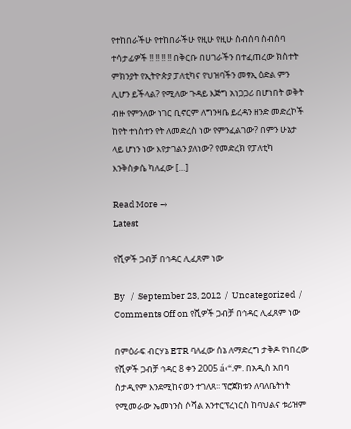የተከበራችሁ የተከበራችሁ የዚሁ የዚሁ ስብሰባ ስብሰባ ተሳታፊዎች !! !! !! !! በቅርቡ በሀገራችን በተፈጠረው ክስተት ምክንያት የኢትዮጵያ ፓለቲካና የህዝባችን መፃኢ ዕድል ምን ሊሆን ይችላል? የሚለው ጉዳይ እጅግ አነጋጋሪ በሆነበት ወቅት ብዙ የምንለው ነገር ቢኖርም ለግንዛቤ ይረዳን ዘንድ መድረኮች ከየት ተነስተን የት ለመድረስ ነው የምንፈልገው? በምን ሁኔታ ላይ ሆነን ነው እየታገልን ያለነው? የመድረክ የፓለቲካ እንቅስቃሴ ካለፈው […]

Read More →
Latest

የሺዎች ጋብቻ በኅዳር ሊፈጸም ነው

By   /  September 23, 2012  /  Uncategorized  /  Comments Off on የሺዎች ጋብቻ በኅዳር ሊፈጸም ነው

በምዕራፍ ብርሃኔ ETR ባለፈው ሰኔ ለማድረግ ታቅዶ የነበረው የሺዎች ጋብቻ ኅዳር 8 ቀን 2005 á‹“.ም. በአዲስ አበባ ስታዲየም እንደሚከናወን ተገለጸ፡፡ ፕሮጀክቱን ለባለቤትነት የሚመራው ኤመነንስ ሶሻል አንተርፕረነርስ ከባህልና ቱሪዝም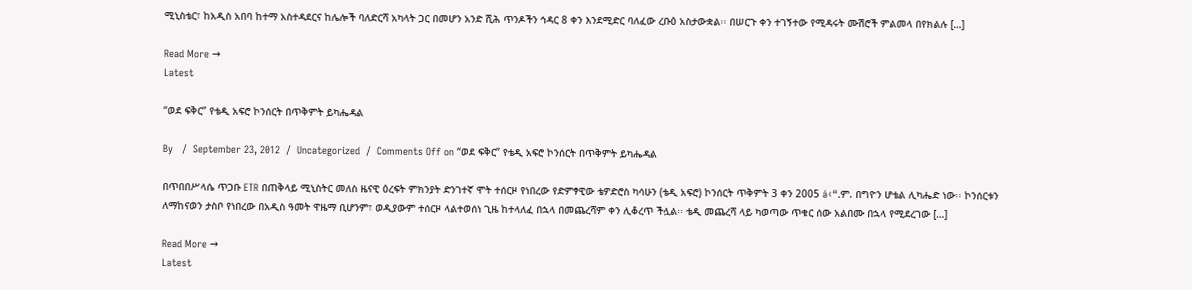ሚኒስቴር፣ ከአዲስ አበባ ከተማ አስተዳደርና ከሌሎች ባለድርሻ አካላት ጋር በመሆን አንድ ሺሕ ጥንዶችን ኅዳር 8 ቀን እንደሚድር ባለፈው ረቡዕ አስታውቋል፡፡ በሠርጉ ቀን ተገኝተው የሚዳሩት ሙሽሮች ምልመላ በየክልሉ […]

Read More →
Latest

“ወደ ፍቅር” የቴዲ አፍሮ ኮንሰርት በጥቅምት ይካሔዳል

By   /  September 23, 2012  /  Uncategorized  /  Comments Off on “ወደ ፍቅር” የቴዲ አፍሮ ኮንሰርት በጥቅምት ይካሔዳል

በጥበበሥላሴ ጥጋቡ ETR በጠቅላይ ሚኒስትር መለስ ዜናዊ ዕረፍት ምክንያት ድንገተኛ ሞት ተሰርዞ የነበረው የድምፃዊው ቴዎድሮስ ካሳሁን (ቴዲ አፍሮ) ኮንሰርት ጥቅምት 3 ቀን 2005 á‹“.ም. በግዮን ሆቴል ሊካሔድ ነው፡፡ ኮንሰርቱን ለማከናወን ታስቦ የነበረው በአዲስ ዓመት ዋዜማ ቢሆንም፣ ወዲያውም ተሰርዞ ላልተወሰነ ጊዜ ከተላለፈ በኋላ በመጨረሻም ቀን ሊቆረጥ ችሏል፡፡ ቴዲ መጨረሻ ላይ ካወጣው ጥቁር ሰው አልበሙ በኋላ የሚደረገው […]

Read More →
Latest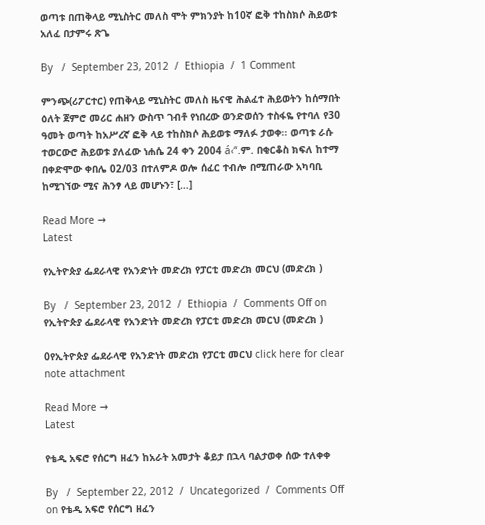ወጣቱ በጠቅላይ ሚኒስትር መለስ ሞት ምክንያት ከ10ኛ ፎቅ ተከስክሶ ሕይወቱ አለፈ በታምሩ ጽጌ

By   /  September 23, 2012  /  Ethiopia  /  1 Comment

ምንጭ(ሪፖርተር) የጠቅላይ ሚኒስትር መለስ ዜናዊ ሕልፈተ ሕይወትን ከሰማበት ዕለት ጀምሮ መሪር ሐዘን ውስጥ ገብቶ የነበረው ወንድወሰን ተስፋዬ የተባለ የ30 ዓመት ወጣት ከአሥረኛ ፎቅ ላይ ተከስክሶ ሕይወቱ ማለፉ ታወቀ፡፡ ወጣቱ ራሱ ተወርውሮ ሕይወቱ ያለፈው ነሐሴ 24 ቀን 2004 á‹“.ም. በቂርቆስ ክፍለ ከተማ በቀድሞው ቀበሌ 02/03 በተለምዶ ወሎ ሰፈር ተብሎ በሚጠራው አካባቢ ከሚገኘው ሚና ሕንፃ ላይ መሆኑን፣ […]

Read More →
Latest

የኢትዮጵያ ፌደራላዊ የአንድነት መድረክ የፓርቲ መድረክ መርህ (መድረክ )

By   /  September 23, 2012  /  Ethiopia  /  Comments Off on የኢትዮጵያ ፌደራላዊ የአንድነት መድረክ የፓርቲ መድረክ መርህ (መድረክ )

0የኢትዮጵያ ፌደራላዊ የአንድነት መድረክ የፓርቲ መርህ click here for clear note attachment

Read More →
Latest

የቴዲ አፍሮ የሰርግ ዘፈን ከአራት አመታት ቆይታ በኋላ ባልታወቀ ሰው ተለቀቀ

By   /  September 22, 2012  /  Uncategorized  /  Comments Off on የቴዲ አፍሮ የሰርግ ዘፈን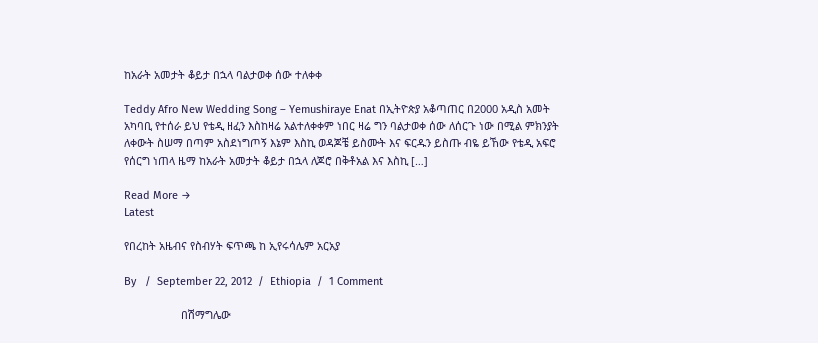ከአራት አመታት ቆይታ በኋላ ባልታወቀ ሰው ተለቀቀ

Teddy Afro New Wedding Song – Yemushiraye Enat በኢትዮጵያ አቆጣጠር በ2000 አዲስ አመት አካባቢ የተሰራ ይህ የቴዲ ዘፈን እስከዛሬ አልተለቀቀም ነበር ዛሬ ግን ባልታወቀ ሰው ለሰርጉ ነው በሚል ምክንያት ለቀውት ስሠማ በጣም አስደነግጦኝ እኔም እስኪ ወዳጆቼ ይስሙት እና ፍርዱን ይስጡ ብዬ ይኸው የቴዲ አፍሮ የሰርግ ነጠላ ዜማ ከአራት አመታት ቆይታ በኋላ ለጆሮ በቅቶአል እና እስኪ […]

Read More →
Latest

የበረከት አዜብና የስብሃት ፍጥጫ ከ ኢየሩሳሌም አርአያ

By   /  September 22, 2012  /  Ethiopia  /  1 Comment

                   በሽማግሌው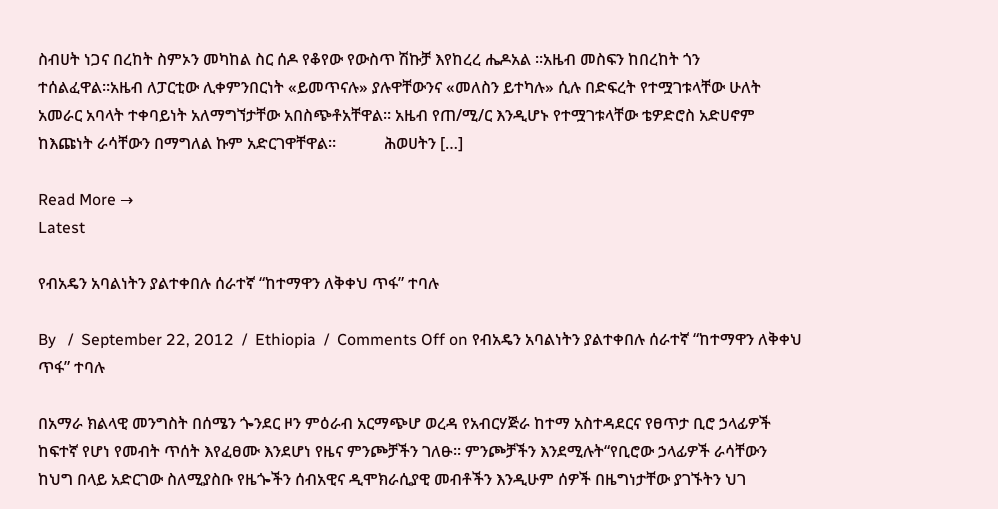ስብሀት ነጋና በረከት ስምኦን መካከል ስር ሰዶ የቆየው የውስጥ ሽኩቻ እየከረረ ሔዶአል ።አዜብ መስፍን ከበረከት ጎን ተሰልፈዋል።አዜብ ለፓርቲው ሊቀምንበርነት «ይመጥናሉ» ያሉዋቸውንና «መለስን ይተካሉ» ሲሉ በድፍረት የተሟገቱላቸው ሁለት አመራር አባላት ተቀባይነት አለማግኘታቸው አበስጭቶአቸዋል። አዜብ የጠ/ሚ/ር እንዲሆኑ የተሟገቱላቸው ቴዎድሮስ አድሀኖም ከእጩነት ራሳቸውን በማግለል ኩም አድርገዋቸዋል።            ሕወሀትን […]

Read More →
Latest

የብአዴን አባልነትን ያልተቀበሉ ሰራተኛ “ከተማዋን ለቅቀህ ጥፋ” ተባሉ

By   /  September 22, 2012  /  Ethiopia  /  Comments Off on የብአዴን አባልነትን ያልተቀበሉ ሰራተኛ “ከተማዋን ለቅቀህ ጥፋ” ተባሉ

በአማራ ክልላዊ መንግስት በሰሜን ጐንደር ዞን ምዕራብ አርማጭሆ ወረዳ የአብርሃጅራ ከተማ አስተዳደርና የፀጥታ ቢሮ ኃላፊዎች ከፍተኛ የሆነ የመብት ጥሰት እየፈፀሙ እንደሆነ የዜና ምንጮቻችን ገለፁ፡፡ ምንጮቻችን እንደሚሉት“የቢሮው ኃላፊዎች ራሳቸውን ከህግ በላይ አድርገው ስለሚያስቡ የዜጐችን ሰብአዊና ዲሞክራሲያዊ መብቶችን እንዲሁም ሰዎች በዜግነታቸው ያገኙትን ህገ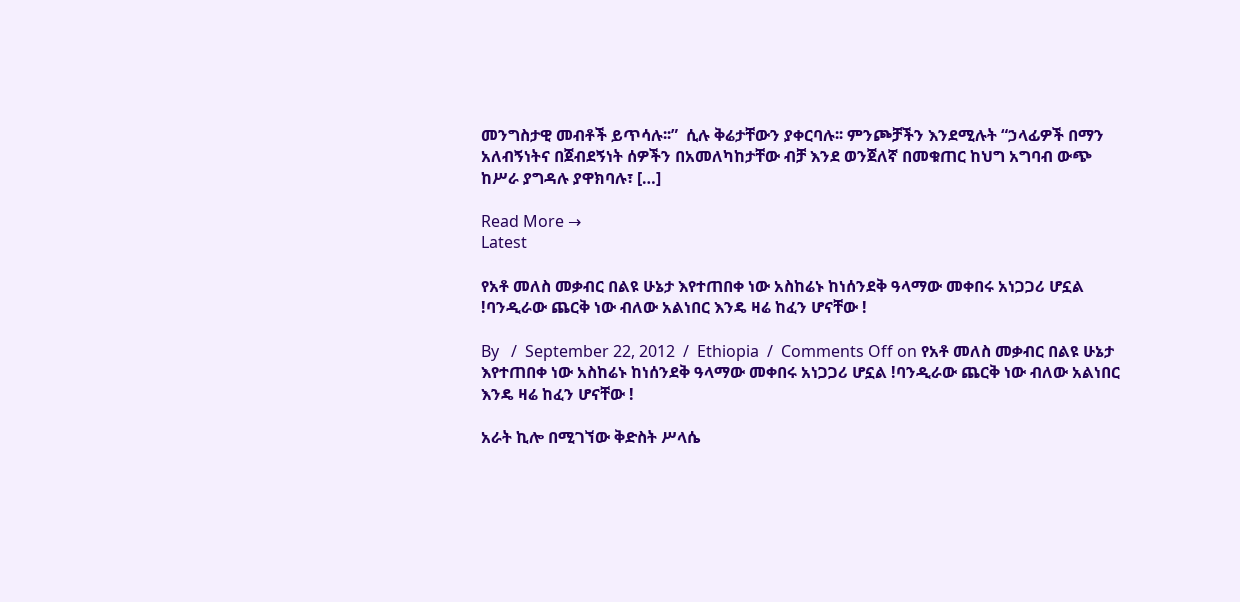መንግስታዊ መብቶች ይጥሳሉ፡፡”  ሲሉ ቅሬታቸውን ያቀርባሉ፡፡ ምንጮቻችን እንደሚሉት “ኃላፊዎች በማን አለብኝነትና በጀብደኝነት ሰዎችን በአመለካከታቸው ብቻ እንደ ወንጀለኛ በመቁጠር ከህግ አግባብ ውጭ ከሥራ ያግዳሉ ያዋክባሉ፣ […]

Read More →
Latest

የአቶ መለስ መቃብር በልዩ ሁኔታ እየተጠበቀ ነው አስከሬኑ ከነሰንደቅ ዓላማው መቀበሩ አነጋጋሪ ሆኗል !ባንዲራው ጨርቅ ነው ብለው አልነበር እንዴ ዛሬ ከፈን ሆናቸው !

By   /  September 22, 2012  /  Ethiopia  /  Comments Off on የአቶ መለስ መቃብር በልዩ ሁኔታ እየተጠበቀ ነው አስከሬኑ ከነሰንደቅ ዓላማው መቀበሩ አነጋጋሪ ሆኗል !ባንዲራው ጨርቅ ነው ብለው አልነበር እንዴ ዛሬ ከፈን ሆናቸው !

አራት ኪሎ በሚገኘው ቅድስት ሥላሴ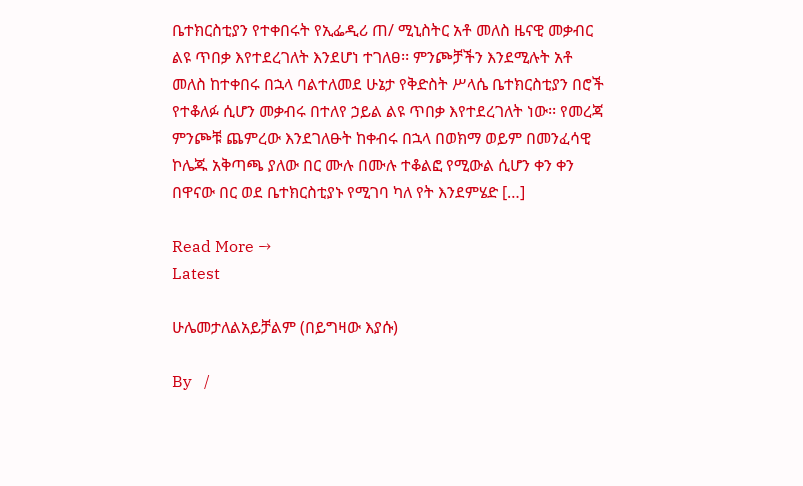ቤተክርስቲያን የተቀበሩት የኢፌዲሪ ጠ/ ሚኒስትር አቶ መለስ ዜናዊ መቃብር ልዩ ጥበቃ እየተደረገለት እንደሆነ ተገለፀ፡፡ ምንጮቻችን እንደሚሉት አቶ መለስ ከተቀበሩ በኋላ ባልተለመደ ሁኔታ የቅድስት ሥላሴ ቤተክርስቲያን በሮች የተቆለፉ ሲሆን መቃብሩ በተለየ ኃይል ልዩ ጥበቃ እየተደረገለት ነው፡፡ የመረጃ ምንጮቹ ጨምረው እንደገለፁት ከቀብሩ በኋላ በወክማ ወይም በመንፈሳዊ ኮሌጁ አቅጣጫ ያለው በር ሙሉ በሙሉ ተቆልፎ የሚውል ሲሆን ቀን ቀን በዋናው በር ወደ ቤተክርስቲያኑ የሚገባ ካለ የት እንደምሄድ […]

Read More →
Latest

ሁሌመታለልአይቻልም (በይግዛው እያሱ)

By   /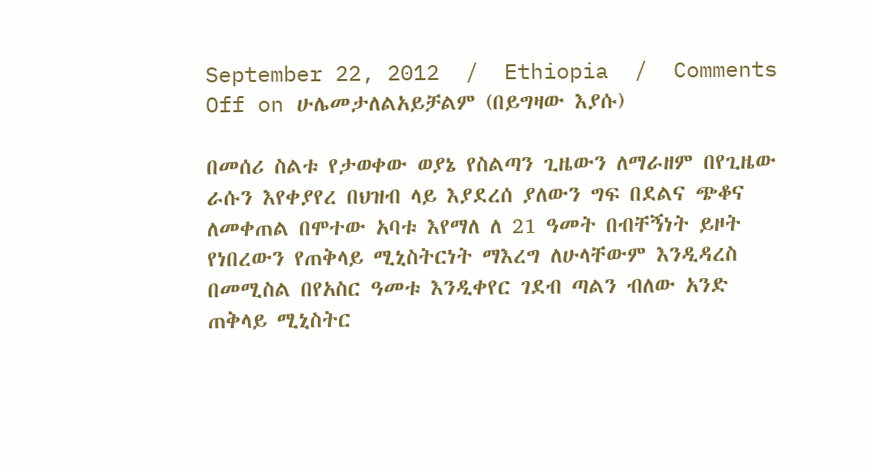September 22, 2012  /  Ethiopia  /  Comments Off on ሁሌመታለልአይቻልም (በይግዛው እያሱ)

በመሰሪ ስልቱ የታወቀው ወያኔ የስልጣን ጊዜውን ለማራዘም በየጊዜው ራሱን እየቀያየረ በህዝብ ላይ እያደረሰ ያለውን ግፍ በደልና ጭቆና ለመቀጠል በሞተው አባቱ እየማለ ለ 21 ዓመት በብቸኝነት ይዞት የነበረውን የጠቅላይ ሚኒስትርነት ማእረግ ለሁላቸውም እንዲዳረስ በመሚስል በየአስር ዓመቱ እንዲቀየር ገደብ ጣልን ብለው አንድ ጠቅላይ ሚኒስትር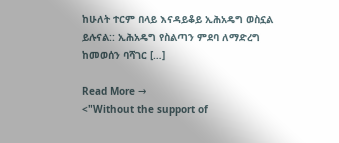ከሁለት ተርም በላይ እናዳይቆይ ኢሕአዴግ ወስኗል ይሉናል:: ኢሕአዴግ የስልጣን ምደባ ለማድረግ ከመወሰን ባሻገር […]

Read More →
<"Without the support of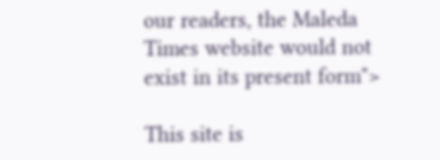our readers, the Maleda Times website would not exist in its present form">

This site is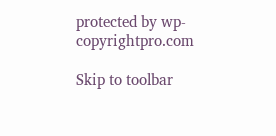protected by wp-copyrightpro.com

Skip to toolbar